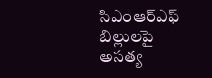సిఎంఆర్ఎఫ్ బిల్లులపై అసత్య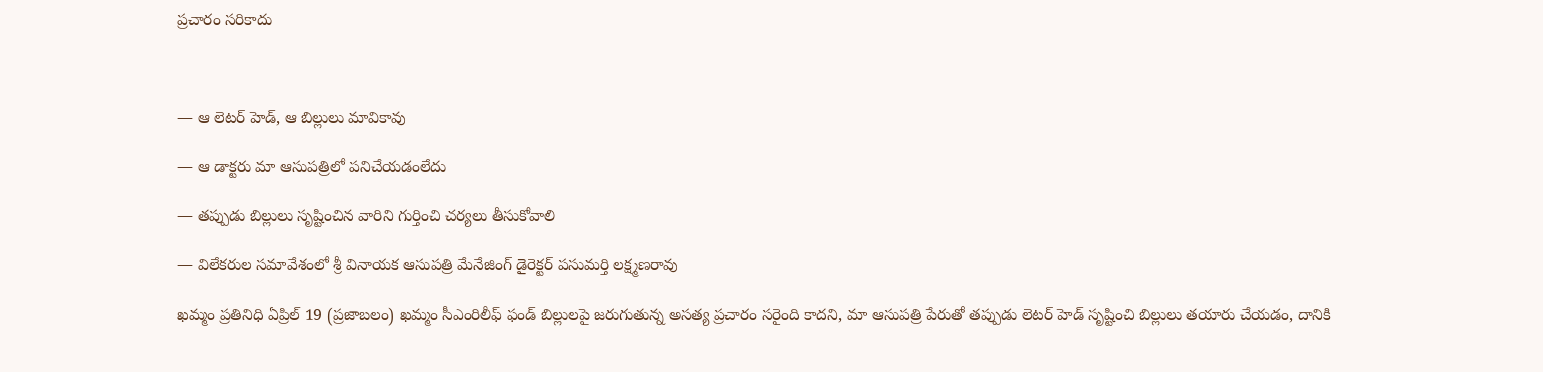ప్రచారం సరికాదు



— ఆ లెటర్ హెడ్, ఆ బిల్లులు మావికావు

— ఆ డాక్టరు మా ఆసుపత్రిలో పనిచేయడంలేదు

— తప్పుడు బిల్లులు సృష్టించిన వారిని గుర్తించి చర్యలు తీసుకోవాలి

— విలేకరుల సమావేశంలో శ్రీ వినాయక ఆసుపత్రి మేనేజింగ్ డైరెక్టర్ పసుమర్తి లక్ష్మణరావు

ఖమ్మం ప్రతినిధి ఏప్రిల్ 19 (ప్రజాబలం) ఖమ్మం సీఎంరిలీఫ్ ఫండ్ బిల్లులపై జరుగుతున్న అసత్య ప్రచారం సరైంది కాదని, మా ఆసుపత్రి పేరుతో తప్పుడు లెటర్ హెడ్ సృష్టించి బిల్లులు తయారు చేయడం, దానికి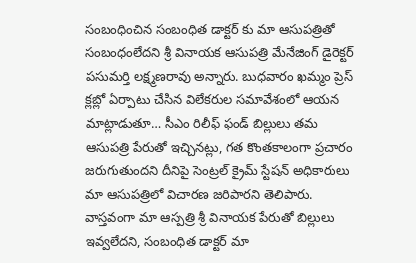సంబంధించిన సంబంధిత డాక్టర్ కు మా ఆసుపత్రితో సంబంధంలేదని శ్రీ వినాయక ఆసుపత్రి మేనేజింగ్ డైరెక్టర్ పసుమర్తి లక్ష్మణరావు అన్నారు. బుధవారం ఖమ్మం ప్రెస్ క్లబ్లో ఏర్పాటు చేసిన విలేకరుల సమావేశంలో ఆయన మాట్లాడుతూ… సీఎం రిలీఫ్ ఫండ్ బిల్లులు తమ ఆసుపత్రి పేరుతో ఇచ్చినట్లు, గత కొంతకాలంగా ప్రచారం జరుగుతుందని దీనిపై సెంట్రల్ క్రైమ్ స్టేషన్ అధికారులు మా ఆసుపత్రిలో విచారణ జరిపారని తెలిపారు. వాస్తవంగా మా ఆస్పత్రి శ్రీ వినాయక పేరుతో బిల్లులు ఇవ్వలేదని, సంబంధిత డాక్టర్ మా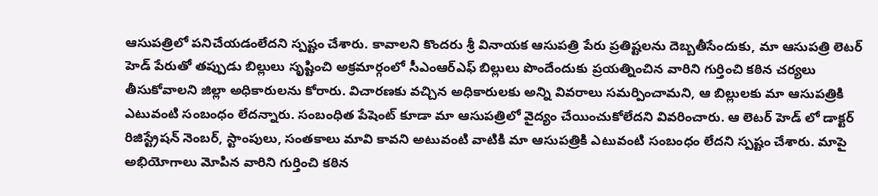ఆసుపత్రిలో పనిచేయడంలేదని స్పష్టం చేశారు. కావాలని కొందరు శ్రీ వినాయక ఆసుపత్రి పేరు ప్రతిష్టలను దెబ్బతీసేందుకు, మా ఆసుపత్రి లెటర్ హెడ్ పేరుతో తప్పుడు బిల్లులు సృష్టించి అక్రమార్గంలో సీఎంఆర్ఎఫ్ బిల్లులు పొందేందుకు ప్రయత్నించిన వారిని గుర్తించి కఠిన చర్యలు తీసుకోవాలని జిల్లా అధికారులను కోరారు. విచారణకు వచ్చిన అధికారులకు అన్ని వివరాలు సమర్పించామని, ఆ బిల్లులకు మా ఆసుపత్రికి ఎటువంటి సంబంధం లేదన్నారు. సంబంధిత పేషెంట్ కూడా మా ఆసుపత్రిలో వైద్యం చేయించుకోలేదని వివరించారు. ఆ లెటర్ హెడ్ లో డాక్టర్ రిజిస్ట్రేషన్ నెంబర్, స్టాంపులు, సంతకాలు మావి కావని అటువంటి వాటికి మా ఆసుపత్రికి ఎటువంటి సంబంధం లేదని స్పష్టం చేశారు. మాపై అభియోగాలు మోపిన వారిని గుర్తించి కఠిన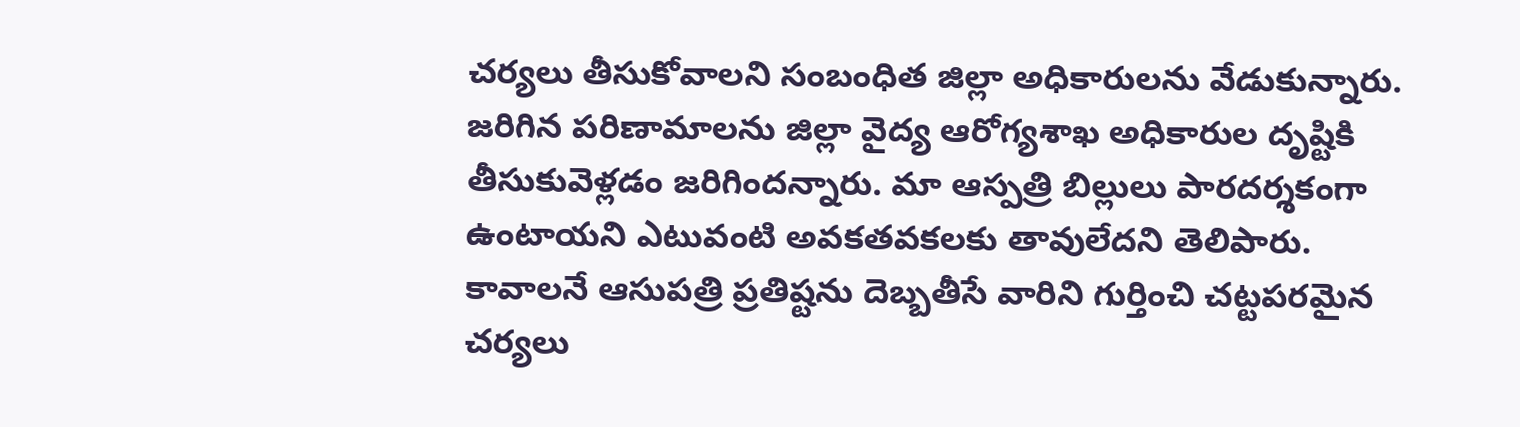చర్యలు తీసుకోవాలని సంబంధిత జిల్లా అధికారులను వేడుకున్నారు. జరిగిన పరిణామాలను జిల్లా వైద్య ఆరోగ్యశాఖ అధికారుల దృష్టికి తీసుకువెళ్లడం జరిగిందన్నారు. మా ఆస్పత్రి బిల్లులు పారదర్శకంగా ఉంటాయని ఎటువంటి అవకతవకలకు తావులేదని తెలిపారు. కావాలనే ఆసుపత్రి ప్రతిష్టను దెబ్బతీసే వారిని గుర్తించి చట్టపరమైన చర్యలు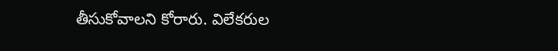తీసుకోవాలని కోరారు. విలేకరుల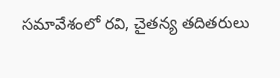సమావేశంలో రవి, చైతన్య తదితరులు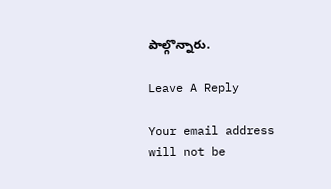పాల్గొన్నారు.

Leave A Reply

Your email address will not be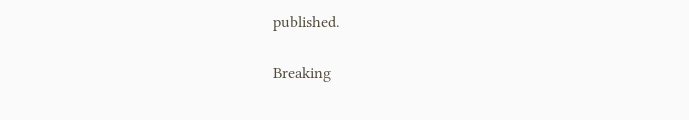published.

Breaking